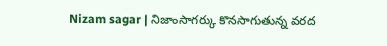Nizam sagar | నిజాంసాగర్కు కొనసాగుతున్న వరద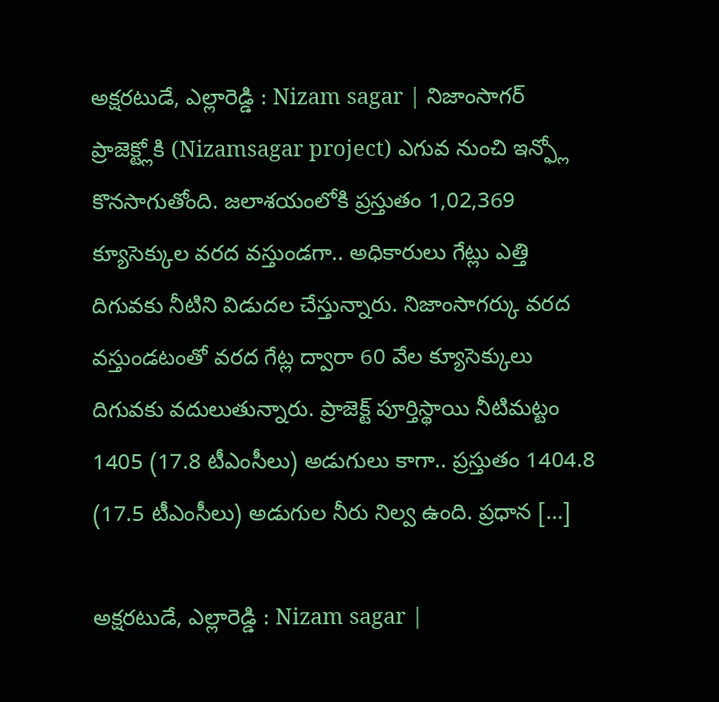అక్షరటుడే, ఎల్లారెడ్డి : Nizam sagar | నిజాంసాగర్ ప్రాజెక్ట్లోకి (Nizamsagar project) ఎగువ నుంచి ఇన్ఫ్లో కొనసాగుతోంది. జలాశయంలోకి ప్రస్తుతం 1,02,369 క్యూసెక్కుల వరద వస్తుండగా.. అధికారులు గేట్లు ఎత్తి దిగువకు నీటిని విడుదల చేస్తున్నారు. నిజాంసాగర్కు వరద వస్తుండటంతో వరద గేట్ల ద్వారా 60 వేల క్యూసెక్కులు దిగువకు వదులుతున్నారు. ప్రాజెక్ట్ పూర్తిస్థాయి నీటిమట్టం 1405 (17.8 టీఎంసీలు) అడుగులు కాగా.. ప్రస్తుతం 1404.8 (17.5 టీఎంసీలు) అడుగుల నీరు నిల్వ ఉంది. ప్రధాన […]

అక్షరటుడే, ఎల్లారెడ్డి : Nizam sagar |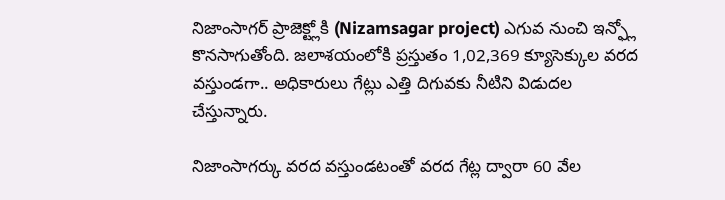నిజాంసాగర్ ప్రాజెక్ట్లోకి (Nizamsagar project) ఎగువ నుంచి ఇన్ఫ్లో కొనసాగుతోంది. జలాశయంలోకి ప్రస్తుతం 1,02,369 క్యూసెక్కుల వరద వస్తుండగా.. అధికారులు గేట్లు ఎత్తి దిగువకు నీటిని విడుదల చేస్తున్నారు.

నిజాంసాగర్కు వరద వస్తుండటంతో వరద గేట్ల ద్వారా 60 వేల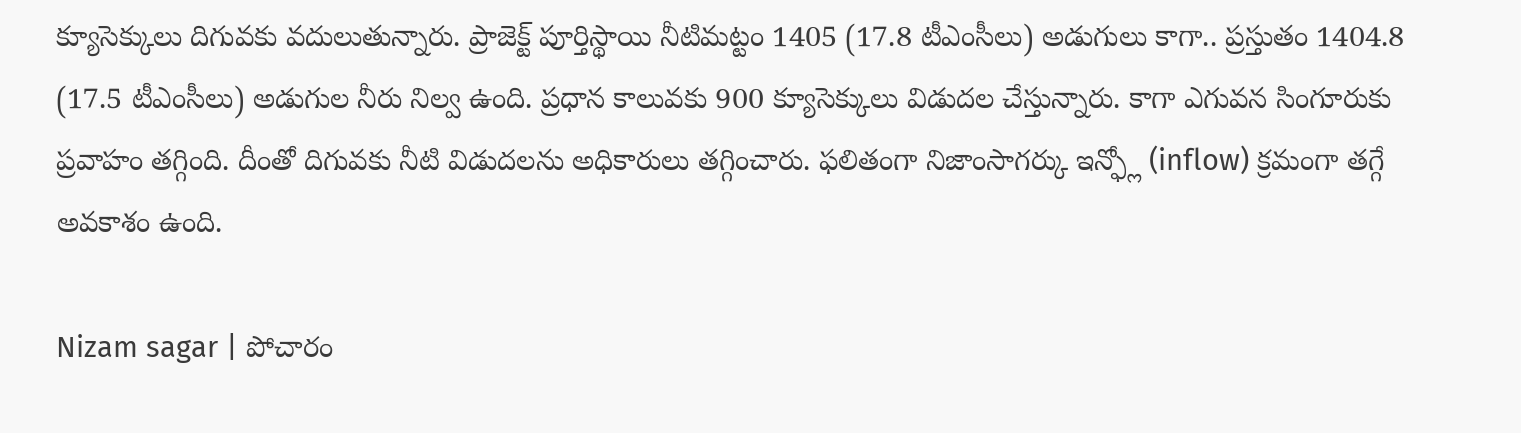క్యూసెక్కులు దిగువకు వదులుతున్నారు. ప్రాజెక్ట్ పూర్తిస్థాయి నీటిమట్టం 1405 (17.8 టీఎంసీలు) అడుగులు కాగా.. ప్రస్తుతం 1404.8 (17.5 టీఎంసీలు) అడుగుల నీరు నిల్వ ఉంది. ప్రధాన కాలువకు 900 క్యూసెక్కులు విడుదల చేస్తున్నారు. కాగా ఎగువన సింగూరుకు ప్రవాహం తగ్గింది. దీంతో దిగువకు నీటి విడుదలను అధికారులు తగ్గించారు. ఫలితంగా నిజాంసాగర్కు ఇన్ఫ్లో (inflow) క్రమంగా తగ్గే అవకాశం ఉంది.

Nizam sagar | పోచారం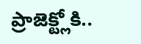ప్రాజెక్ట్లోకి..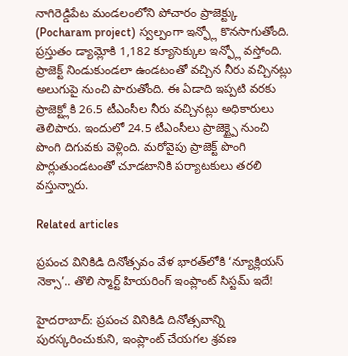నాగిరెడ్డిపేట మండలంలోని పోచారం ప్రాజెక్ట్కు (Pocharam project) స్వల్పంగా ఇన్ఫ్లో కొనసాగుతోంది. ప్రస్తుతం డ్యామ్లోకి 1,182 క్యూసెక్కుల ఇన్ఫ్లో వస్తోంది. ప్రాజెక్ట్ నిండుకుండలా ఉండటంతో వచ్చిన నీరు వచ్చినట్లు అలుగుపై నుంచి పారుతోంది. ఈ ఏడాది ఇప్పటి వరకు ప్రాజెక్ట్లోకి 26.5 టీఎంసీల నీరు వచ్చినట్లు అధికారులు తెలిపారు. ఇందులో 24.5 టీఎంసీలు ప్రాజెక్ట్పై నుంచి పొంగి దిగువకు వెళ్లింది. మరోవైపు ప్రాజెక్ట్ పొంగి పొర్లుతుండటంతో చూడటానికి పర్యాటకులు తరలి వస్తున్నారు.

Related articles

ప్రపంచ వినికిడి దినోత్సవం వేళ భారత్‌లోకి ‘న్యూక్లియస్ నెక్సా’.. తొలి స్మార్ట్ హియరింగ్ ఇంప్లాంట్ సిస్టమ్ ఇదే!

హైదరాబాద్: ప్రపంచ వినికిడి దినోత్సవాన్ని పురస్కరించుకుని, ఇంప్లాంట్ చేయగల శ్రవణ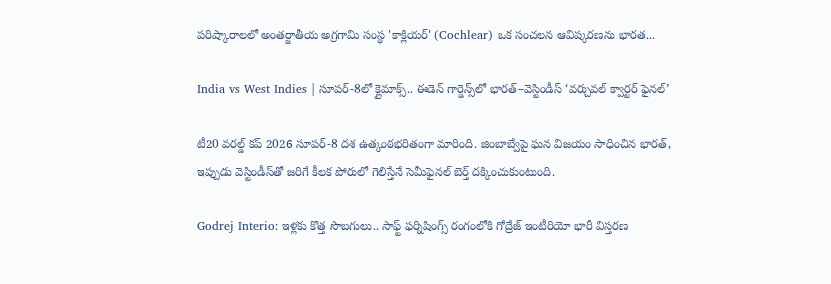పరిష్కారాలలో అంతర్జాతీయ అగ్రగామి సంస్థ 'కాక్లియర్' (Cochlear) ఒక సంచలన ఆవిష్కరణను భారత...

India vs West Indies | సూపర్-8లో క్లైమాక్స్.. ఈడెన్ గార్డెన్స్‌లో భారత్–వెస్టిండీస్ ‘వర్చువల్ క్వార్టర్ ఫైనల్’

టీ20 వరల్డ్ కప్ 2026 సూపర్-8 దశ ఉత్కంఠభరితంగా మారింది. జింబాబ్వేపై ఘన విజయం సాధించిన భారత్, ఇప్పుడు వెస్టిండీస్‌తో జరిగే కీలక పోరులో గెలిస్తేనే సెమీఫైనల్ బెర్త్ దక్కించుకుంటుంది.

Godrej Interio: ఇళ్లకు కొత్త సొబగులు.. సాఫ్ట్ ఫర్నిషింగ్స్ రంగంలోకి గోద్రేజ్ ఇంటీరియో భారీ విస్తరణ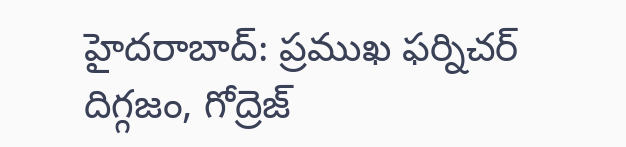హైదరాబాద్: ప్రముఖ ఫర్నిచర్ దిగ్గజం, గోద్రెజ్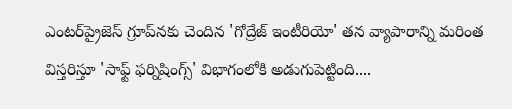ఎంటర్‌ప్రైజెస్ గ్రూప్‌నకు చెందిన 'గోద్రేజ్ ఇంటీరియో' తన వ్యాపారాన్ని మరింత విస్తరిస్తూ 'సాఫ్ట్ ఫర్నిషింగ్స్' విభాగంలోకి అడుగుపెట్టింది....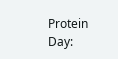Protein Day: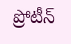ప్రోటీన్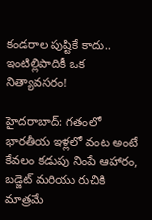కండరాల పుష్టికే కాదు.. ఇంటిల్లిపాదికీ ఒక నిత్యావసరం!

హైదరాబాద్: గతంలో భారతీయ ఇళ్లలో వంట అంటే కేవలం కడుపు నింపే ఆహారం, బడ్జెట్ మరియు రుచికి మాత్రమే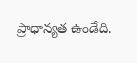ప్రాధాన్యత ఉండేది.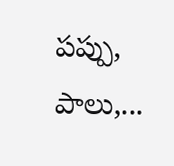పప్పు, పాలు,...